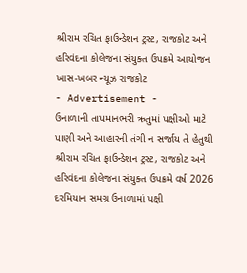શ્રીરામ રચિત ફાઉન્ડેશન ટ્રસ્ટ, રાજકોટ અને હરિવંદના કોલેજના સંયુક્ત ઉપક્રમે આયોજન
ખાસ-ખબર ન્યૂઝ રાજકોટ
- Advertisement -
ઉનાળાની તાપમાનભરી ઋતુમાં પક્ષીઓ માટે પાણી અને આહારની તંગી ન સર્જાય તે હેતુથી શ્રીરામ રચિત ફાઉન્ડેશન ટ્રસ્ટ, રાજકોટ અને હરિવંદના કોલેજના સંયુક્ત ઉપક્રમે વર્ષ 2026 દરમિયાન સમગ્ર ઉનાળામાં પક્ષી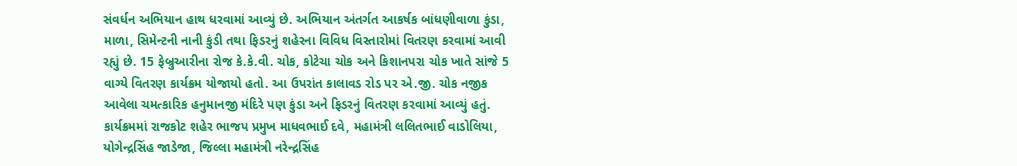સંવર્ધન અભિયાન હાથ ધરવામાં આવ્યું છે. અભિયાન અંતર્ગત આકર્ષક બાંધણીવાળા કુંડા, માળા, સિમેન્ટની નાની કુંડી તથા ફિડરનું શહેરના વિવિધ વિસ્તારોમાં વિતરણ કરવામાં આવી રહ્યું છે. 15 ફેબ્રુઆરીના રોજ કે.કે.વી. ચોક, કોટેચા ચોક અને કિશાનપરા ચોક ખાતે સાંજે 5 વાગ્યે વિતરણ કાર્યક્રમ યોજાયો હતો. આ ઉપરાંત કાલાવડ રોડ પર એ.જી. ચોક નજીક આવેલા ચમત્કારિક હનુમાનજી મંદિરે પણ કુંડા અને ફિડરનું વિતરણ કરવામાં આવ્યું હતું. કાર્યક્રમમાં રાજકોટ શહેર ભાજપ પ્રમુખ માધવભાઈ દવે, મહામંત્રી લલિતભાઈ વાડોલિયા, યોગેન્દ્રસિંહ જાડેજા, જિલ્લા મહામંત્રી નરેન્દ્રસિંહ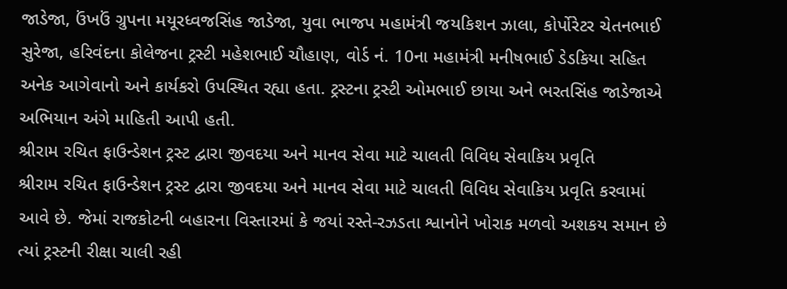જાડેજા, ઉંખઉં ગ્રુપના મયૂરધ્વજસિંહ જાડેજા, યુવા ભાજપ મહામંત્રી જયકિશન ઝાલા, કોર્પોરેટર ચેતનભાઈ સુરેજા, હરિવંદના કોલેજના ટ્રસ્ટી મહેશભાઈ ચૌહાણ, વોર્ડ નં. 10ના મહામંત્રી મનીષભાઈ ડેડકિયા સહિત અનેક આગેવાનો અને કાર્યકરો ઉપસ્થિત રહ્યા હતા. ટ્રસ્ટના ટ્રસ્ટી ઓમભાઈ છાયા અને ભરતસિંહ જાડેજાએ અભિયાન અંગે માહિતી આપી હતી.
શ્રીરામ રચિત ફાઉન્ડેશન ટ્રસ્ટ દ્વારા જીવદયા અને માનવ સેવા માટે ચાલતી વિવિધ સેવાકિય પ્રવૃતિ
શ્રીરામ રચિત ફાઉન્ડેશન ટ્રસ્ટ દ્વારા જીવદયા અને માનવ સેવા માટે ચાલતી વિવિધ સેવાકિય પ્રવૃતિ કરવામાં આવે છે. જેમાં રાજકોટની બહારના વિસ્તારમાં કે જયાં રસ્તે-રઝડતા શ્વાનોને ખોરાક મળવો અશકય સમાન છે ત્યાં ટ્રસ્ટની રીક્ષા ચાલી રહી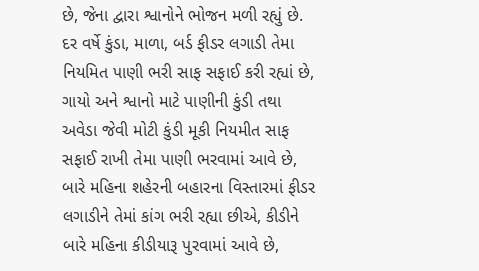છે, જેના દ્વારા શ્વાનોને ભોજન મળી રહ્યું છે. દર વર્ષે કુંડા, માળા, બર્ડ ફીડર લગાડી તેમા નિયમિત પાણી ભરી સાફ સફાઈ કરી રહ્યાં છે, ગાયો અને શ્વાનો માટે પાણીની કુંડી તથા અવેડા જેવી મોટી કુંડી મૂકી નિયમીત સાફ સફાઈ રાખી તેમા પાણી ભરવામાં આવે છે, બારે મહિના શહેરની બહારના વિસ્તારમાં ફીડર લગાડીને તેમાં કાંગ ભરી રહ્યા છીએ, કીડીને બારે મહિના કીડીયારૂ પુરવામાં આવે છે,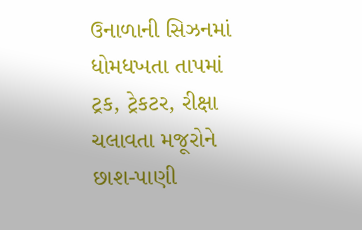ઉનાળાની સિઝનમાં ધોમધખતા તાપમાં ટ્રક, ટ્રેકટર, રીક્ષા ચલાવતા મજૂરોને છાશ-પાણી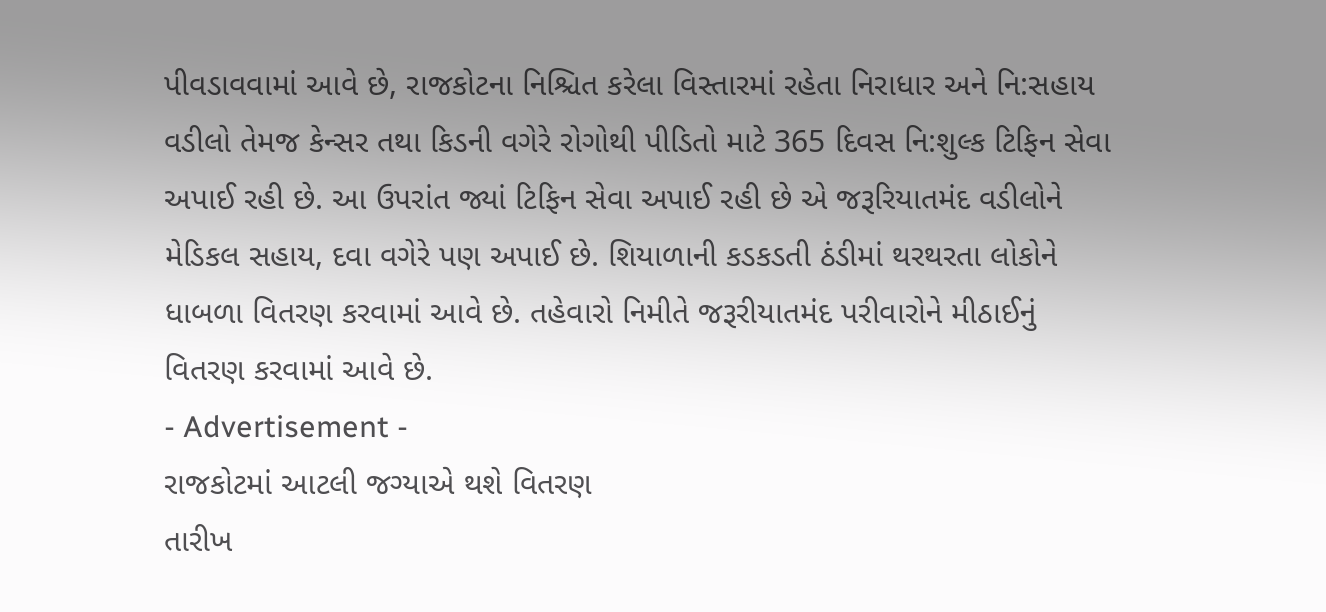પીવડાવવામાં આવે છે, રાજકોટના નિશ્ચિત કરેલા વિસ્તારમાં રહેતા નિરાધાર અને નિ:સહાય વડીલો તેમજ કેન્સર તથા કિડની વગેરે રોગોથી પીડિતો માટે 365 દિવસ નિ:શુલ્ક ટિફિન સેવા અપાઈ રહી છે. આ ઉપરાંત જ્યાં ટિફિન સેવા અપાઈ રહી છે એ જરૂરિયાતમંદ વડીલોને મેડિકલ સહાય, દવા વગેરે પણ અપાઈ છે. શિયાળાની કડકડતી ઠંડીમાં થરથરતા લોકોને ધાબળા વિતરણ કરવામાં આવે છે. તહેવારો નિમીતે જરૂરીયાતમંદ પરીવારોને મીઠાઈનું વિતરણ કરવામાં આવે છે.
- Advertisement -
રાજકોટમાં આટલી જગ્યાએ થશે વિતરણ
તારીખ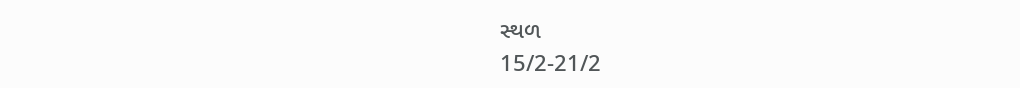સ્થળ
15/2-21/2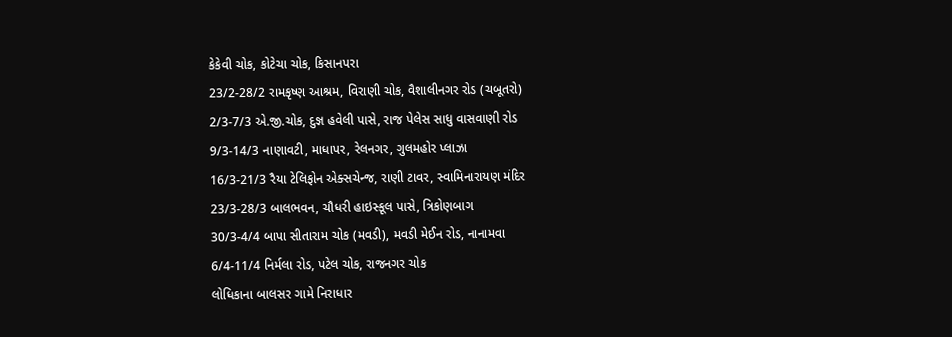કેકેવી ચોક, કોટેચા ચોક, કિસાનપરા
23/2-28/2 રામકૃષ્ણ આશ્રમ, વિરાણી ચોક, વૈશાલીનગર રોડ (ચબૂતરો)
2/3-7/3 એ.જી.ચોક, દુજ્ઞ હવેલી પાસે, રાજ પેલેસ સાધુ વાસવાણી રોડ
9/3-14/3 નાણાવટી, માધાપર, રેલનગર, ગુલમહોર પ્લાઝા
16/3-21/3 રૈયા ટેલિફોન એક્સચેન્જ, રાણી ટાવર, સ્વામિનારાયણ મંદિર
23/3-28/3 બાલભવન, ચૌધરી હાઇસ્કૂલ પાસે, ત્રિકોણબાગ
30/3-4/4 બાપા સીતારામ ચોક (મવડી), મવડી મેઈન રોડ, નાનામવા
6/4-11/4 નિર્મલા રોડ, પટેલ ચોક, રાજનગર ચોક
લોધિકાના બાલસર ગામે નિરાધાર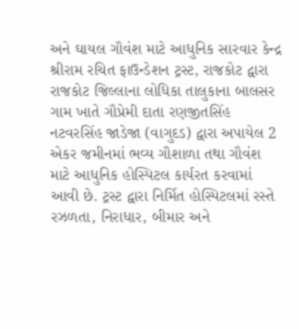અને ઘાયલ ગૌવંશ માટે આધુનિક સારવાર કેન્દ્ર
શ્રીરામ રચિત ફાઉન્ડેશન ટ્રસ્ટ, રાજકોટ દ્વારા રાજકોટ જિલ્લાના લોધિકા તાલુકાના બાલસર ગામ ખાતે ગૌપ્રેમી દાતા રણજીતસિંહ નટવરસિંહ જાડેજા (વાગુદડ) દ્વારા અપાયેલ 2 એકર જમીનમાં ભવ્ય ગૌશાળા તથા ગૌવંશ માટે આધુનિક હોસ્પિટલ કાર્યરત કરવામાં આવી છે. ટ્રસ્ટ દ્વારા નિર્મિત હોસ્પિટલમાં રસ્તે રઝળતા, નિરાધાર, બીમાર અને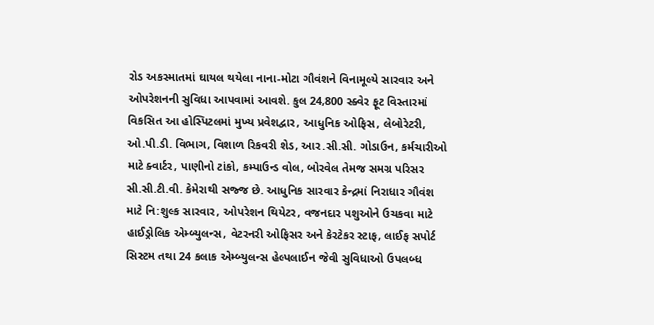રોડ અકસ્માતમાં ઘાયલ થયેલા નાના-મોટા ગૌવંશને વિનામૂલ્યે સારવાર અને ઓપરેશનની સુવિધા આપવામાં આવશે. કુલ 24,800 સ્ક્વેર ફૂટ વિસ્તારમાં વિકસિત આ હોસ્પિટલમાં મુખ્ય પ્રવેશદ્વાર, આધુનિક ઓફિસ, લેબોરેટરી, ઓ.પી.ડી. વિભાગ, વિશાળ રિકવરી શેડ, આર.સી.સી. ગોડાઉન, કર્મચારીઓ માટે ક્વાર્ટર, પાણીનો ટાંકો, કમ્પાઉન્ડ વોલ, બોરવેલ તેમજ સમગ્ર પરિસર સી.સી.ટી.વી. કેમેરાથી સજ્જ છે. આધુનિક સારવાર કેન્દ્રમાં નિરાધાર ગૌવંશ માટે નિ:શુલ્ક સારવાર, ઓપરેશન થિયેટર, વજનદાર પશુઓને ઉચકવા માટે હાઈડ્રોલિક એમ્બ્યુલન્સ, વેટરનરી ઓફિસર અને કેરટેકર સ્ટાફ, લાઈફ સપોર્ટ સિસ્ટમ તથા 24 કલાક એમ્બ્યુલન્સ હેલ્પલાઈન જેવી સુવિધાઓ ઉપલબ્ધ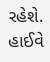રહેશે. હાઈવે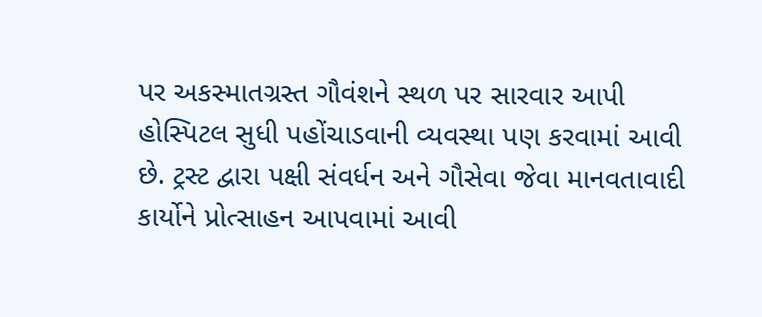પર અકસ્માતગ્રસ્ત ગૌવંશને સ્થળ પર સારવાર આપી હોસ્પિટલ સુધી પહોંચાડવાની વ્યવસ્થા પણ કરવામાં આવી છે. ટ્રસ્ટ દ્વારા પક્ષી સંવર્ધન અને ગૌસેવા જેવા માનવતાવાદી કાર્યોને પ્રોત્સાહન આપવામાં આવી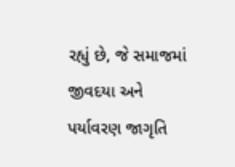રહ્યું છે, જે સમાજમાં જીવદયા અને પર્યાવરણ જાગૃતિ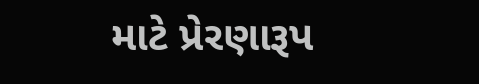માટે પ્રેરણારૂપ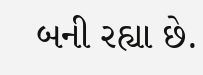બની રહ્યા છે.